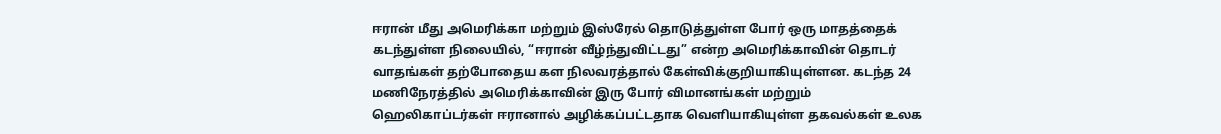ஈரான் மீது அமெரிக்கா மற்றும் இஸ்ரேல் தொடுத்துள்ள போர் ஒரு மாதத்தைக் கடந்துள்ள நிலையில், “ஈரான் வீழ்ந்துவிட்டது” என்ற அமெரிக்காவின் தொடர் வாதங்கள் தற்போதைய கள நிலவரத்தால் கேள்விக்குறியாகியுள்ளன. கடந்த 24 மணிநேரத்தில் அமெரிக்காவின் இரு போர் விமானங்கள் மற்றும் ஹெலிகாப்டர்கள் ஈரானால் அழிக்கப்பட்டதாக வெளியாகியுள்ள தகவல்கள் உலக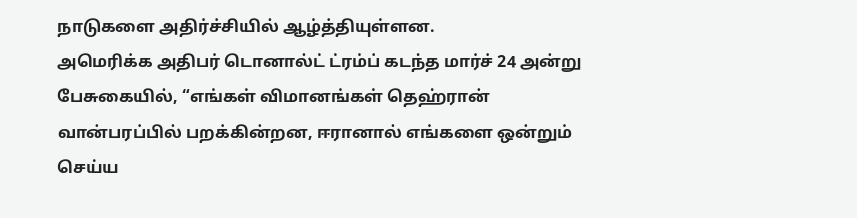நாடுகளை அதிர்ச்சியில் ஆழ்த்தியுள்ளன.
அமெரிக்க அதிபர் டொனால்ட் ட்ரம்ப் கடந்த மார்ச் 24 அன்று பேசுகையில், “எங்கள் விமானங்கள் தெஹ்ரான் வான்பரப்பில் பறக்கின்றன, ஈரானால் எங்களை ஒன்றும் செய்ய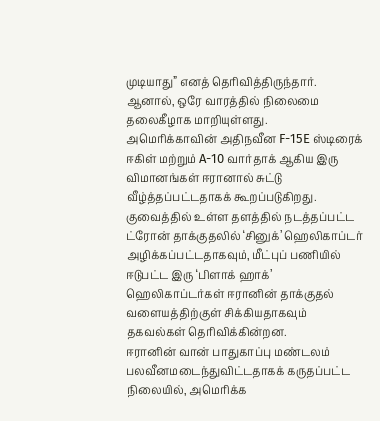முடியாது” எனத் தெரிவித்திருந்தார். ஆனால், ஒரே வாரத்தில் நிலைமை தலைகீழாக மாறியுள்ளது.
அமெரிக்காவின் அதிநவீன F-15E ஸ்டிரைக் ஈகிள் மற்றும் A-10 வார்தாக் ஆகிய இரு விமானங்கள் ஈரானால் சுட்டு வீழ்த்தப்பட்டதாகக் கூறப்படுகிறது. குவைத்தில் உள்ள தளத்தில் நடத்தப்பட்ட ட்ரோன் தாக்குதலில் ‘சினுக்’ ஹெலிகாப்டர் அழிக்கப்பட்டதாகவும், மீட்புப் பணியில் ஈடுபட்ட இரு ‘பிளாக் ஹாக்’ ஹெலிகாப்டர்கள் ஈரானின் தாக்குதல் வளையத்திற்குள் சிக்கியதாகவும் தகவல்கள் தெரிவிக்கின்றன.
ஈரானின் வான் பாதுகாப்பு மண்டலம் பலவீனமடைந்துவிட்டதாகக் கருதப்பட்ட நிலையில், அமெரிக்க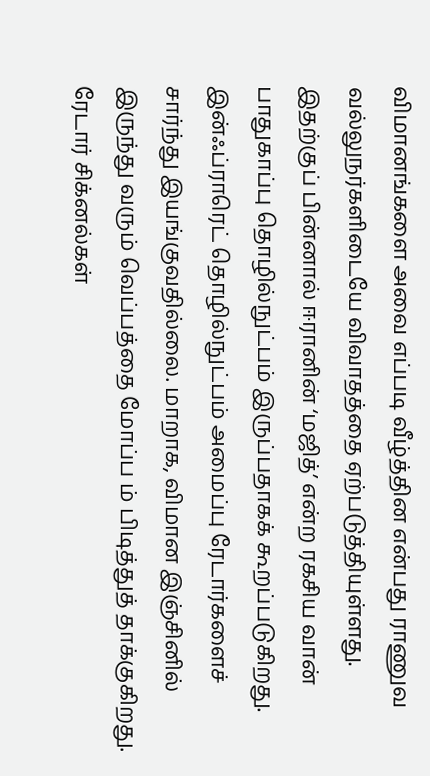விமானங்களை அவை எப்படி வீழ்த்தின என்பது ராணுவ வல்லுநர்களிடையே விவாதத்தை ஏற்படுத்தியுள்ளது. இதற்குப் பின்னால் ஈரானின் ‘மஜித்’ என்ற ரகசிய வான் பாதுகாப்பு தொழில்நுட்பம் இருப்பதாகக் கூறப்படுகிறது. இன்ஃப்ராரெட் தொழில்நுட்பம் அமைப்பு ரேடார்களைச் சார்ந்து இயங்குவதில்லை. மாறாக, விமான இஞ்சினில் இருந்து வரும் வெப்பத்தை மோப்ப ம் பிடித்துத் தாக்குகிறது.
ரேடார் சிக்னல்கள்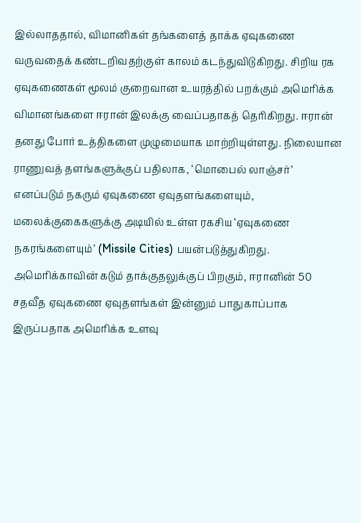இல்லாததால், விமானிகள் தங்களைத் தாக்க ஏவுகணை வருவதைக் கண்டறிவதற்குள் காலம் கடந்துவிடுகிறது. சிறிய ரக ஏவுகணைகள் மூலம் குறைவான உயரத்தில் பறக்கும் அமெரிக்க விமானங்களை ஈரான் இலக்கு வைப்பதாகத் தெரிகிறது. ஈரான் தனது போர் உத்திகளை முழுமையாக மாற்றியுள்ளது. நிலையான ராணுவத் தளங்களுக்குப் பதிலாக, ‘மொபைல் லாஞ்சர்’ எனப்படும் நகரும் ஏவுகணை ஏவுதளங்களையும், மலைக்குகைகளுக்கு அடியில் உள்ள ரகசிய ‘ஏவுகணை நகரங்களையும்’ (Missile Cities) பயன்படுத்துகிறது.
அமெரிக்காவின் கடும் தாக்குதலுக்குப் பிறகும், ஈரானின் 50 சதவீத ஏவுகணை ஏவுதளங்கள் இன்னும் பாதுகாப்பாக இருப்பதாக அமெரிக்க உளவு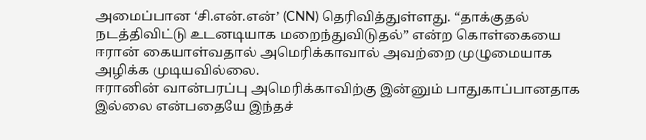அமைப்பான ‘சி.என்.என்’ (CNN) தெரிவித்துள்ளது. “தாக்குதல் நடத்திவிட்டு உடனடியாக மறைந்துவிடுதல்” என்ற கொள்கையை ஈரான் கையாள்வதால் அமெரிக்காவால் அவற்றை முழுமையாக அழிக்க முடியவில்லை.
ஈரானின் வான்பரப்பு அமெரிக்காவிற்கு இன்னும் பாதுகாப்பானதாக இல்லை என்பதையே இந்தச்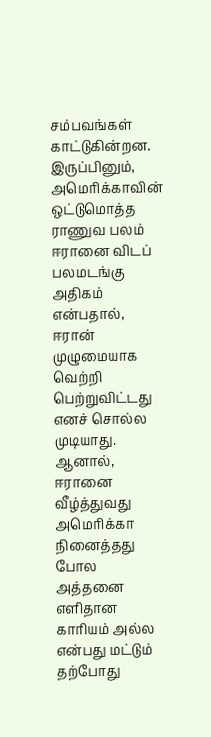சம்பவங்கள் காட்டுகின்றன. இருப்பினும், அமெரிக்காவின் ஒட்டுமொத்த ராணுவ பலம் ஈரானை விடப் பலமடங்கு அதிகம் என்பதால், ஈரான் முழுமையாக வெற்றி பெற்றுவிட்டது எனச் சொல்ல முடியாது. ஆனால், ஈரானை வீழ்த்துவது அமெரிக்கா நினைத்தது போல அத்தனை எளிதான காரியம் அல்ல என்பது மட்டும் தற்போது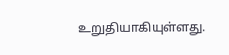உறுதியாகியுள்ளது.